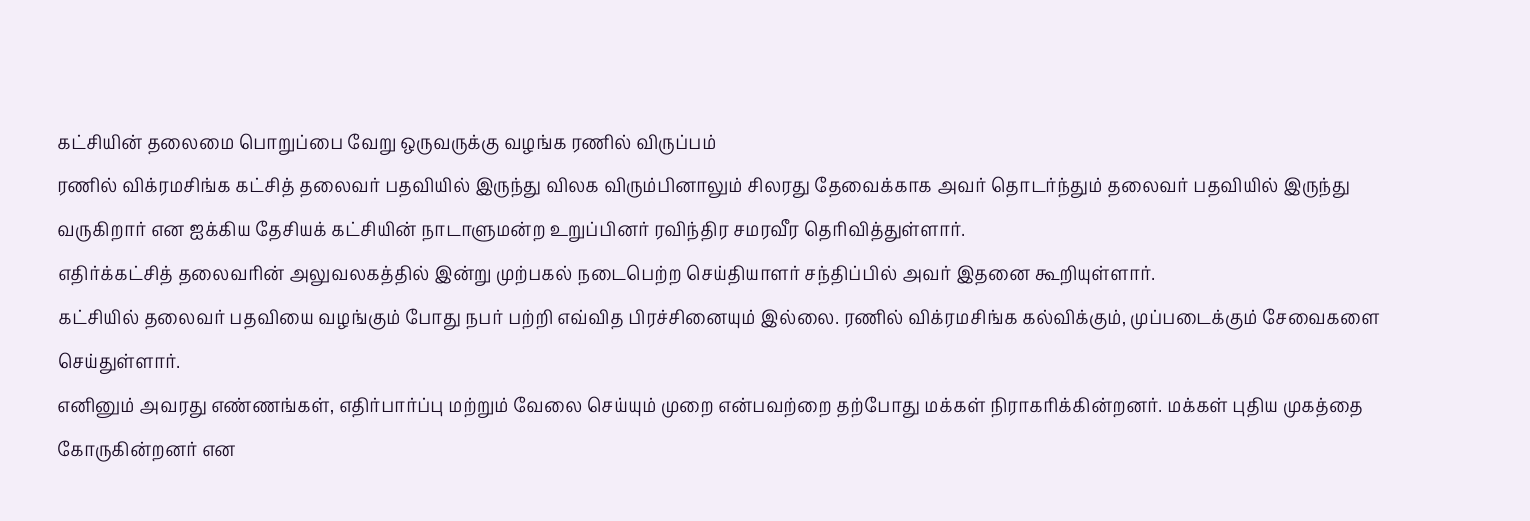கட்சியின் தலைமை பொறுப்பை வேறு ஒருவருக்கு வழங்க ரணில் விருப்பம்
ரணில் விக்ரமசிங்க கட்சித் தலைவர் பதவியில் இருந்து விலக விரும்பினாலும் சிலரது தேவைக்காக அவர் தொடர்ந்தும் தலைவர் பதவியில் இருந்து வருகிறார் என ஐக்கிய தேசியக் கட்சியின் நாடாளுமன்ற உறுப்பினர் ரவிந்திர சமரவீர தெரிவித்துள்ளார்.
எதிர்க்கட்சித் தலைவரின் அலுவலகத்தில் இன்று முற்பகல் நடைபெற்ற செய்தியாளர் சந்திப்பில் அவர் இதனை கூறியுள்ளார்.
கட்சியில் தலைவர் பதவியை வழங்கும் போது நபர் பற்றி எவ்வித பிரச்சினையும் இல்லை. ரணில் விக்ரமசிங்க கல்விக்கும், முப்படைக்கும் சேவைகளை செய்துள்ளார்.
எனினும் அவரது எண்ணங்கள், எதிர்பார்ப்பு மற்றும் வேலை செய்யும் முறை என்பவற்றை தற்போது மக்கள் நிராகரிக்கின்றனர். மக்கள் புதிய முகத்தை கோருகின்றனர் என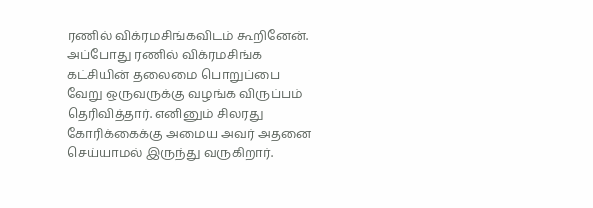ரணில் விக்ரமசிங்கவிடம் கூறினேன்.
அப்போது ரணில் விக்ரமசிங்க கட்சியின் தலைமை பொறுப்பை வேறு ஒருவருக்கு வழங்க விருப்பம் தெரிவித்தார். எனினும் சிலரது கோரிக்கைக்கு அமைய அவர் அதனை செய்யாமல் இருந்து வருகிறார்.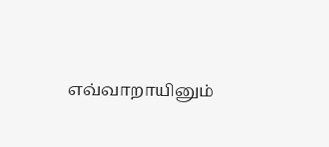எவ்வாறாயினும்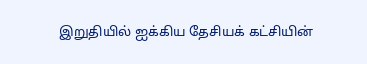இறுதியில் ஐக்கிய தேசியக் கட்சியின்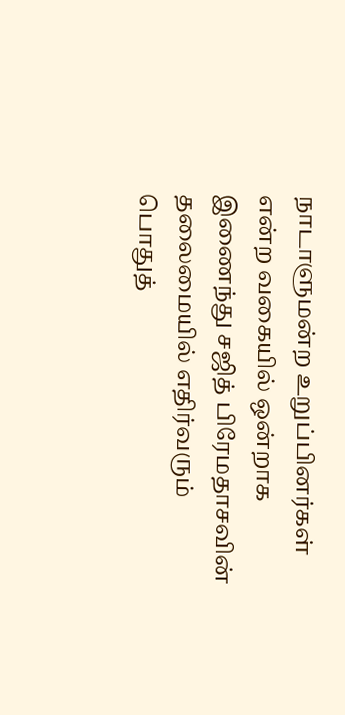நாடாளுமன்ற உறுப்பினர்கள் என்ற வகையில் ஒன்றாக இணைந்து சஜித் பிரேமதாசவின் தலைமையில் எதிர்வரும் பொதுத்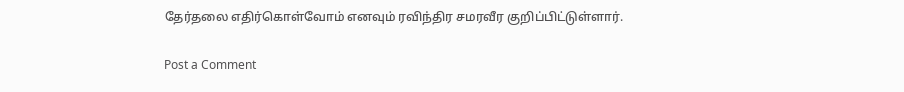தேர்தலை எதிர்கொள்வோம் எனவும் ரவிந்திர சமரவீர குறிப்பிட்டுள்ளார்.

Post a Comment